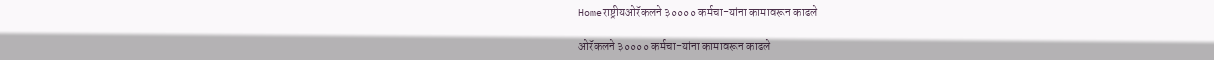Homeराष्ट्रीयओरॅकलने ३०००० कर्मचा-यांना कामावरून काढले

ओरॅकलने ३०००० कर्मचा-यांना कामावरून काढले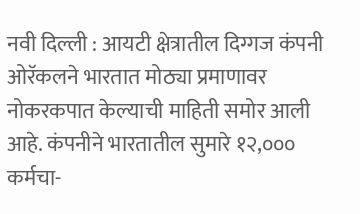नवी दिल्ली : आयटी क्षेत्रातील दिग्गज कंपनी ओरॅकलने भारतात मोठ्या प्रमाणावर नोकरकपात केल्याची माहिती समोर आली आहे. कंपनीने भारतातील सुमारे १२,००० कर्मचा-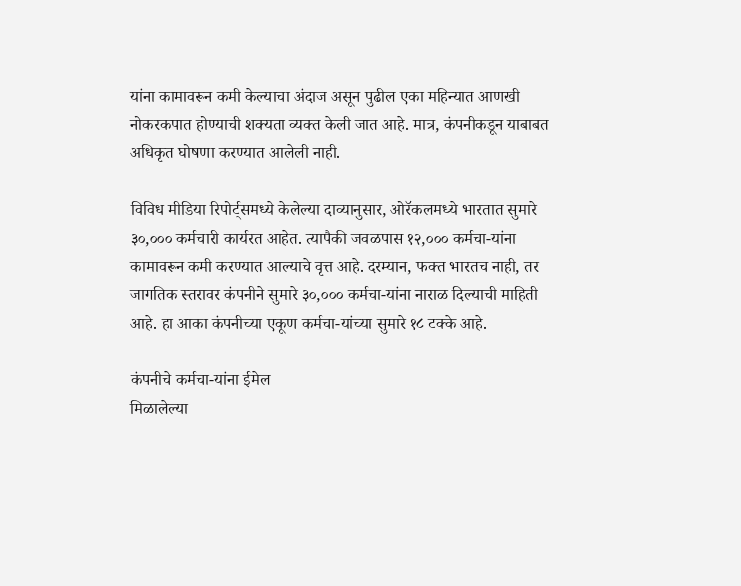यांना कामावरून कमी केल्याचा अंदाज असून पुढील एका महिन्यात आणखी नोकरकपात होण्याची शक्यता व्यक्त केली जात आहे. मात्र, कंपनीकडून याबाबत अधिकृत घोषणा करण्यात आलेली नाही.

विविध मीडिया रिपोर्ट्समध्ये केलेल्या दाव्यानुसार, ओरॅकलमध्ये भारतात सुमारे ३०,००० कर्मचारी कार्यरत आहेत. त्यापैकी जवळपास १२,००० कर्मचा-यांना कामावरून कमी करण्यात आल्याचे वृत्त आहे. दरम्यान, फक्त भारतच नाही, तर जागतिक स्तरावर कंपनीने सुमारे ३०,००० कर्मचा-यांना नाराळ दिल्याची माहिती आहे. हा आका कंपनीच्या एकूण कर्मचा-यांच्या सुमारे १८ टक्के आहे.

कंपनीचे कर्मचा-यांना ईमेल
मिळालेल्या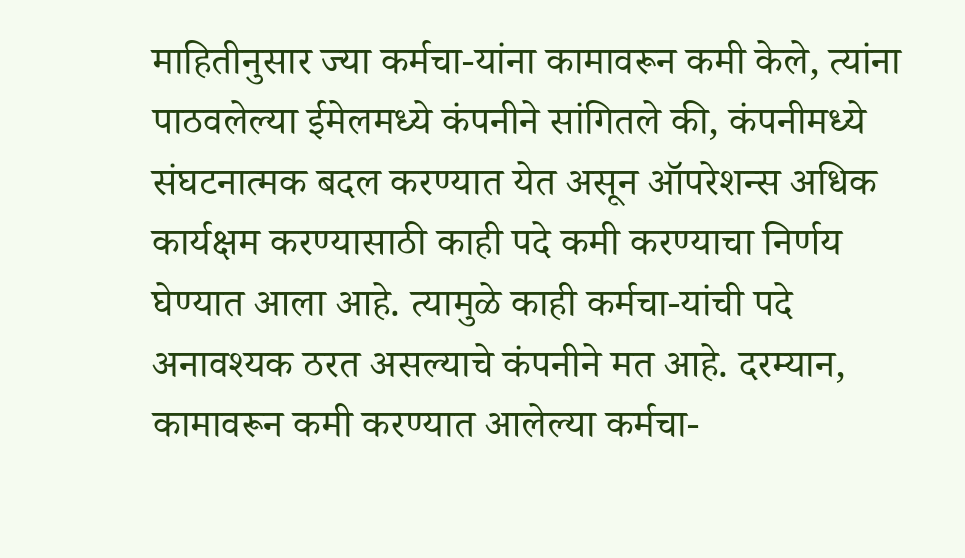माहितीनुसार ज्या कर्मचा-यांना कामावरून कमी केले, त्यांना पाठवलेल्या ईमेलमध्ये कंपनीने सांगितले की, कंपनीमध्ये संघटनात्मक बदल करण्यात येत असून ऑपरेशन्स अधिक कार्यक्षम करण्यासाठी काही पदे कमी करण्याचा निर्णय घेण्यात आला आहे. त्यामुळे काही कर्मचा-यांची पदे अनावश्यक ठरत असल्याचे कंपनीने मत आहे. दरम्यान, कामावरून कमी करण्यात आलेल्या कर्मचा-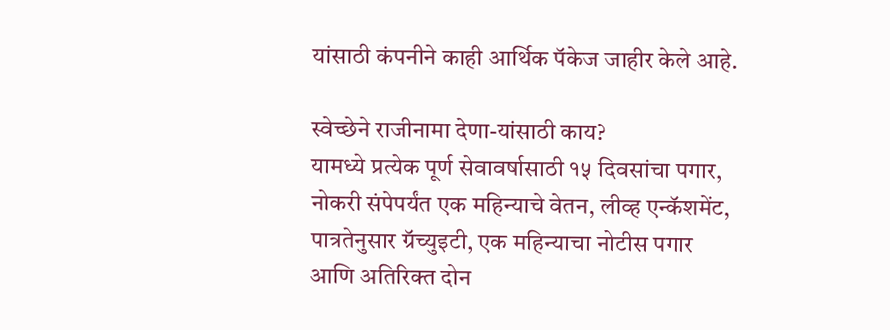यांसाठी कंपनीने काही आर्थिक पॅकेज जाहीर केले आहे.

स्वेच्छेने राजीनामा देणा-यांसाठी काय?
यामध्ये प्रत्येक पूर्ण सेवावर्षासाठी १५ दिवसांचा पगार, नोकरी संपेपर्यंत एक महिन्याचे वेतन, लीव्ह एन्कॅशमेंट, पात्रतेनुसार ग्रॅच्युइटी, एक महिन्याचा नोटीस पगार आणि अतिरिक्त दोन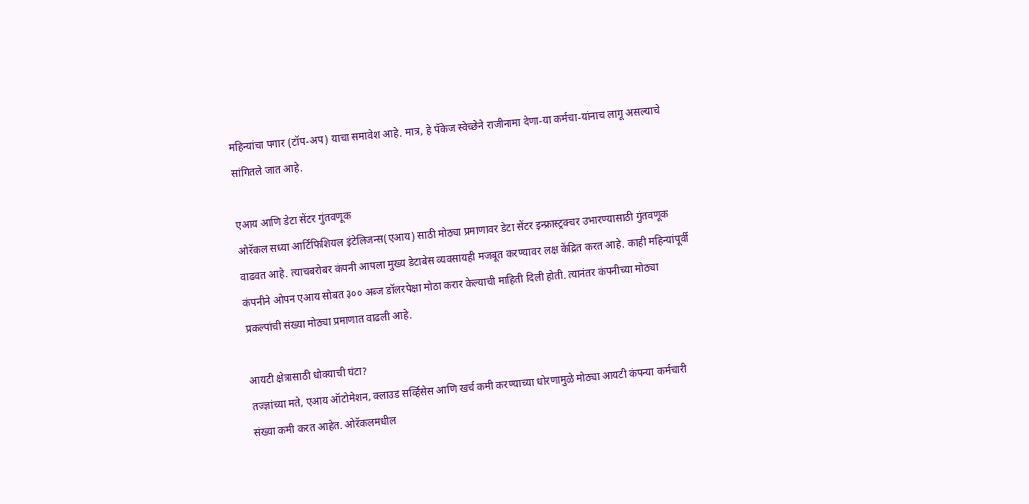महिन्यांचा पगार (टॉप-अप) याचा समावेश आहे. मात्र, हे पॅकेज स्वेच्छेने राजीनामा देणा-या कर्मचा-यांनाच लागू असल्याचे सांगितले जात आहे.

एआय आणि डेटा सेंटर गुंतवणूक
ओरॅकल सध्या आर्टिफिशियल इंटेलिजन्स(एआय) साठी मोठ्या प्रमाणावर डेटा सेंटर इन्फ्रास्ट्रक्चर उभारण्यासाठी गुंतवणूक वाढवत आहे. त्याचबरोबर कंपनी आपला मुख्य डेटाबेस व्यवसायही मजबूत करण्यावर लक्ष केंद्रित करत आहे. काही महिन्यांपूर्वी कंपनीने ओपन एआय सोबत ३०० अब्ज डॉलरपेक्षा मोठा करार केल्याची माहिती दिली होती. त्यानंतर कंपनीच्या मोठ्या प्रकल्पांची संख्या मोठ्या प्रमाणात वाढली आहे.

आयटी क्षेत्रासाठी धोक्याची घंटा?
तज्ज्ञांच्या मते, एआय ऑटोमेशन, क्लाउड सर्व्हिसेस आणि खर्च कमी करण्याच्या धोरणामुळे मोठ्या आयटी कंपन्या कर्मचारी संख्या कमी करत आहेत. ओरॅकलमधील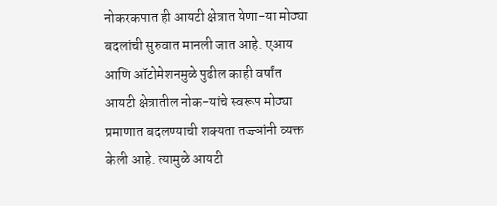नोकरकपात ही आयटी क्षेत्रात येणा-या मोठ्या बदलांची सुरुवात मानली जात आहे. एआय आणि ऑटोमेशनमुळे पुढील काही वर्षांत आयटी क्षेत्रातील नोक-यांचे स्वरूप मोठ्या प्रमाणात बदलण्याची शक्यता तज्ज्ञांनी व्यक्त केली आहे. त्यामुळे आयटी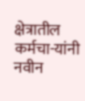क्षेत्रातील कर्मचा-यांनी नवीन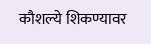कौशल्ये शिकण्यावर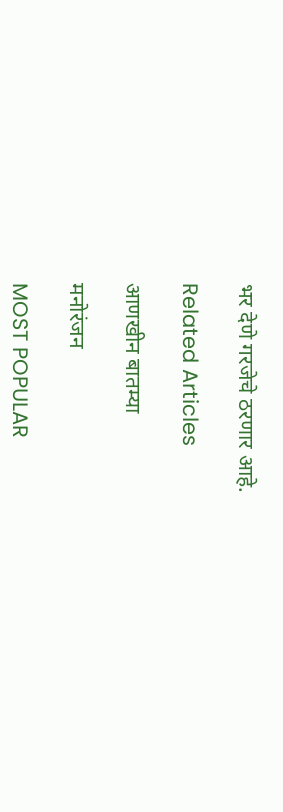भर देणे गरजेचे ठरणार आहे.

Related Articles

आणखीन बातम्या

मनोरंजन

MOST POPULAR